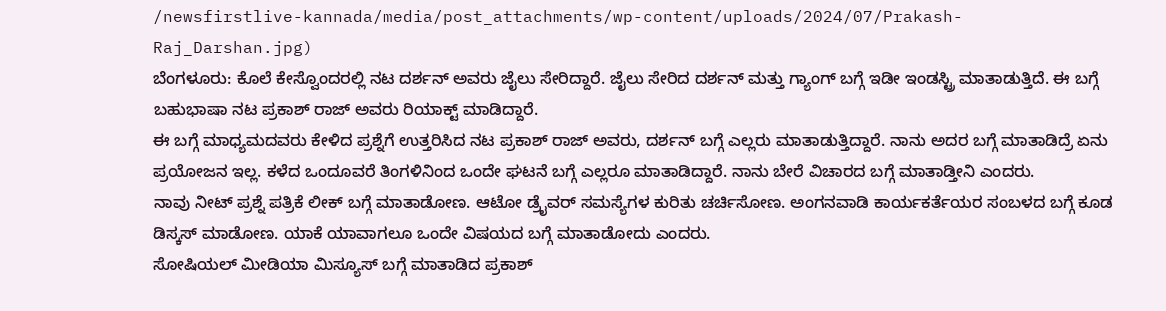/newsfirstlive-kannada/media/post_attachments/wp-content/uploads/2024/07/Prakash-Raj_Darshan.jpg)
ಬೆಂಗಳೂರು: ಕೊಲೆ ಕೇಸ್ವೊಂದರಲ್ಲಿ ನಟ ದರ್ಶನ್ ಅವರು ಜೈಲು ಸೇರಿದ್ದಾರೆ. ಜೈಲು ಸೇರಿದ ದರ್ಶನ್ ಮತ್ತು ಗ್ಯಾಂಗ್ ಬಗ್ಗೆ ಇಡೀ ಇಂಡಸ್ಟ್ರಿ ಮಾತಾಡುತ್ತಿದೆ. ಈ ಬಗ್ಗೆ ಬಹುಭಾಷಾ ನಟ ಪ್ರಕಾಶ್ ರಾಜ್ ಅವರು ರಿಯಾಕ್ಟ್ ಮಾಡಿದ್ದಾರೆ.
ಈ ಬಗ್ಗೆ ಮಾಧ್ಯಮದವರು ಕೇಳಿದ ಪ್ರಶ್ನೆಗೆ ಉತ್ತರಿಸಿದ ನಟ ಪ್ರಕಾಶ್ ರಾಜ್ ಅವರು, ದರ್ಶನ್ ಬಗ್ಗೆ ಎಲ್ಲರು ಮಾತಾಡುತ್ತಿದ್ದಾರೆ. ನಾನು ಅದರ ಬಗ್ಗೆ ಮಾತಾಡಿದ್ರೆ ಏನು ಪ್ರಯೋಜನ ಇಲ್ಲ. ಕಳೆದ ಒಂದೂವರೆ ತಿಂಗಳಿನಿಂದ ಒಂದೇ ಘಟನೆ ಬಗ್ಗೆ ಎಲ್ಲರೂ ಮಾತಾಡಿದ್ದಾರೆ. ನಾನು ಬೇರೆ ವಿಚಾರದ ಬಗ್ಗೆ ಮಾತಾಡ್ತೀನಿ ಎಂದರು.
ನಾವು ನೀಟ್ ಪ್ರಶ್ನೆ ಪತ್ರಿಕೆ ಲೀಕ್ ಬಗ್ಗೆ ಮಾತಾಡೋಣ. ಆಟೋ ಡ್ರೈವರ್ ಸಮಸ್ಯೆಗಳ ಕುರಿತು ಚರ್ಚಿಸೋಣ. ಅಂಗನವಾಡಿ ಕಾರ್ಯಕರ್ತೆಯರ ಸಂಬಳದ ಬಗ್ಗೆ ಕೂಡ ಡಿಸ್ಕಸ್ ಮಾಡೋಣ. ಯಾಕೆ ಯಾವಾಗಲೂ ಒಂದೇ ವಿಷಯದ ಬಗ್ಗೆ ಮಾತಾಡೋದು ಎಂದರು.
ಸೋಷಿಯಲ್ ಮೀಡಿಯಾ ಮಿಸ್ಯೂಸ್ ಬಗ್ಗೆ ಮಾತಾಡಿದ ಪ್ರಕಾಶ್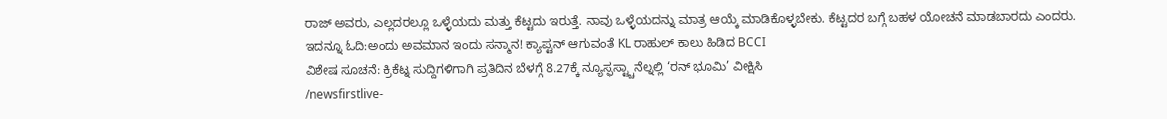ರಾಜ್ ಅವರು, ಎಲ್ಲದರಲ್ಲೂ ಒಳ್ಳೆಯದು ಮತ್ತು ಕೆಟ್ಟದು ಇರುತ್ತೆ. ನಾವು ಒಳ್ಳೆಯದನ್ನು ಮಾತ್ರ ಆಯ್ಕೆ ಮಾಡಿಕೊಳ್ಳಬೇಕು. ಕೆಟ್ಟದರ ಬಗ್ಗೆ ಬಹಳ ಯೋಚನೆ ಮಾಡಬಾರದು ಎಂದರು.
ಇದನ್ನೂ ಓದಿ:ಅಂದು ಅವಮಾನ ಇಂದು ಸನ್ಮಾನ! ಕ್ಯಾಪ್ಟನ್ ಆಗುವಂತೆ KL ರಾಹುಲ್ ಕಾಲು ಹಿಡಿದ BCCI
ವಿಶೇಷ ಸೂಚನೆ: ಕ್ರಿಕೆಟ್ನ ಸುದ್ದಿಗಳಿಗಾಗಿ ಪ್ರತಿದಿನ ಬೆಳಗ್ಗೆ 8.27ಕ್ಕೆ ನ್ಯೂಸ್ಫಸ್ಟ್ಚಾನೆಲ್ನಲ್ಲಿ ‘ರನ್ ಭೂಮಿ’ ವೀಕ್ಷಿಸಿ
/newsfirstlive-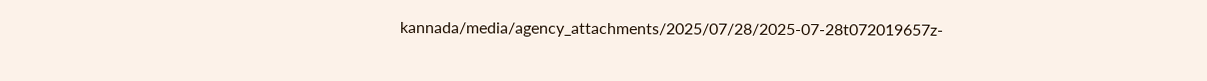kannada/media/agency_attachments/2025/07/28/2025-07-28t072019657z-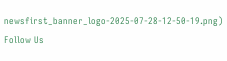newsfirst_banner_logo-2025-07-28-12-50-19.png)
Follow Us